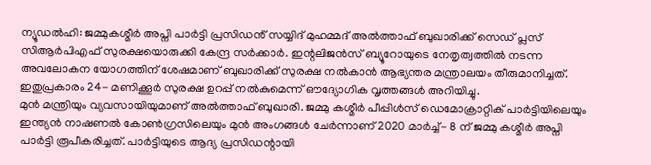ന്യൂഡൽഹി: ജമ്മുകശ്മീർ അപ്നി പാർട്ടി പ്രസിഡൻ് സയ്യിദ് മുഹമ്മദ് അൽത്താഫ് ബുഖാരിക്ക് സെഡ് പ്ലസ് സിആർപിഎഫ് സുരക്ഷയൊരുക്കി കേന്ദ്ര സർക്കാർ. ഇന്റലിജൻസ് ബ്യൂറോയുടെ നേതൃത്വത്തിൽ നടന്ന അവലോകന യോഗത്തിന് ശേഷമാണ് ബുഖാരിക്ക് സുരക്ഷ നൽകാൻ ആഭ്യന്തര മന്ത്രാലയം തീരുമാനിച്ചത്. ഇതുപ്രകാരം 24- മണിക്കൂർ സുരക്ഷ ഉറപ്പ് നൽകുമെന്ന് ഔദ്യോഗിക വൃത്തങ്ങൾ അറിയിച്ചു.
മുൻ മന്ത്രിയും വ്യവസായിയുമാണ് അൽത്താഫ് ബുഖാരി. ജമ്മു കശ്മീർ പീപ്പിൾസ് ഡെമോക്രാറ്റിക് പാർട്ടിയിലെയും ഇന്ത്യൻ നാഷണൽ കോൺഗ്രസിലെയും മുൻ അംഗങ്ങൾ ചേർന്നാണ് 2020 മാർച്ച്- 8 ന് ജമ്മു കശ്മീർ അപ്നി പാർട്ടി രൂപീകരിച്ചത്. പാർട്ടിയുടെ ആദ്യ പ്രസിഡന്റായി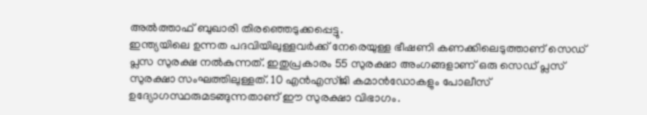അൽത്താഫ് ബുഖാരി തിരഞ്ഞെടുക്കപ്പെട്ടു.
ഇന്ത്യയിലെ ഉന്നത പദവിയിലുള്ളവർക്ക് നേരെയുള്ള ഭീഷണി കണക്കിലെടുത്താണ് സെഡ് പ്ലസ സുരക്ഷ നൽകുന്നത്. ഇതുപ്രകാരം 55 സുരക്ഷാ അംഗങ്ങളാണ് ഒരു സെഡ് പ്ലസ് സുരക്ഷാ സംഘത്തിലുള്ളത്. 10 എൻഎസ്ജി കമാൻഡോകളും പോലീസ് ഉദ്യോഗസ്ഥരുമടങ്ങുന്നതാണ് ഈ സുരക്ഷാ വിഭാഗം.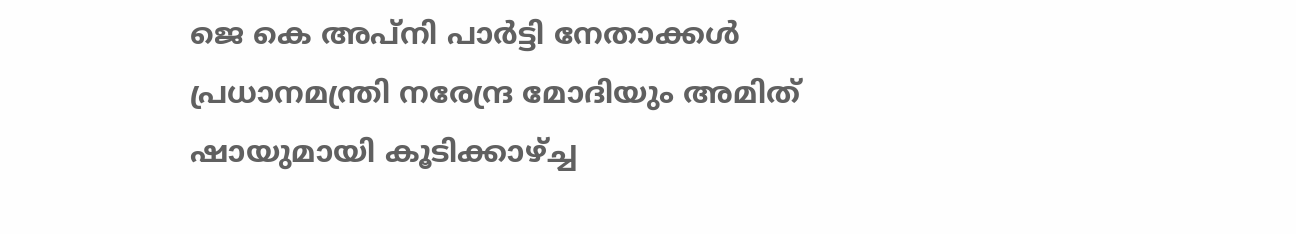ജെ കെ അപ്നി പാർട്ടി നേതാക്കൾ പ്രധാനമന്ത്രി നരേന്ദ്ര മോദിയും അമിത് ഷായുമായി കൂടിക്കാഴ്ച്ച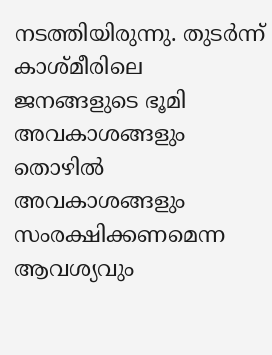നടത്തിയിരുന്നു. തുടർന്ന് കാശ്മീരിലെ ജനങ്ങളുടെ ഭൂമി അവകാശങ്ങളും തൊഴിൽ അവകാശങ്ങളും സംരക്ഷിക്കണമെന്ന ആവശ്യവും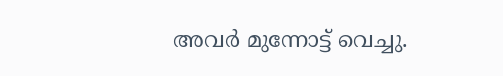അവർ മുന്നോട്ട് വെച്ചു.